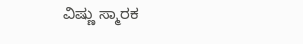ವಿಷ್ಣು ಸ್ಮಾರಕ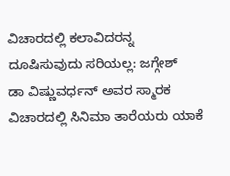ವಿಚಾರದಲ್ಲಿ ಕಲಾವಿದರನ್ನ ದೂಷಿಸುವುದು ಸರಿಯಲ್ಲ: ಜಗ್ಗೇಶ್
ಡಾ ವಿಷ್ಣುವರ್ಧನ್ ಅವರ ಸ್ಮಾರಕ ವಿಚಾರದಲ್ಲಿ ಸಿನಿಮಾ ತಾರೆಯರು ಯಾಕೆ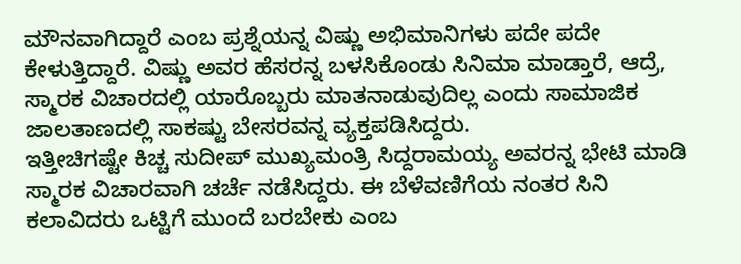ಮೌನವಾಗಿದ್ದಾರೆ ಎಂಬ ಪ್ರಶ್ನೆಯನ್ನ ವಿಷ್ಣು ಅಭಿಮಾನಿಗಳು ಪದೇ ಪದೇ ಕೇಳುತ್ತಿದ್ದಾರೆ. ವಿಷ್ಣು ಅವರ ಹೆಸರನ್ನ ಬಳಸಿಕೊಂಡು ಸಿನಿಮಾ ಮಾಡ್ತಾರೆ, ಆದ್ರೆ, ಸ್ಮಾರಕ ವಿಚಾರದಲ್ಲಿ ಯಾರೊಬ್ಬರು ಮಾತನಾಡುವುದಿಲ್ಲ ಎಂದು ಸಾಮಾಜಿಕ ಜಾಲತಾಣದಲ್ಲಿ ಸಾಕಷ್ಟು ಬೇಸರವನ್ನ ವ್ಯಕ್ತಪಡಿಸಿದ್ದರು.
ಇತ್ತೀಚಿಗಷ್ಟೇ ಕಿಚ್ಚ ಸುದೀಪ್ ಮುಖ್ಯಮಂತ್ರಿ ಸಿದ್ದರಾಮಯ್ಯ ಅವರನ್ನ ಭೇಟಿ ಮಾಡಿ ಸ್ಮಾರಕ ವಿಚಾರವಾಗಿ ಚರ್ಚೆ ನಡೆಸಿದ್ದರು. ಈ ಬೆಳೆವಣಿಗೆಯ ನಂತರ ಸಿನಿ ಕಲಾವಿದರು ಒಟ್ಟಿಗೆ ಮುಂದೆ ಬರಬೇಕು ಎಂಬ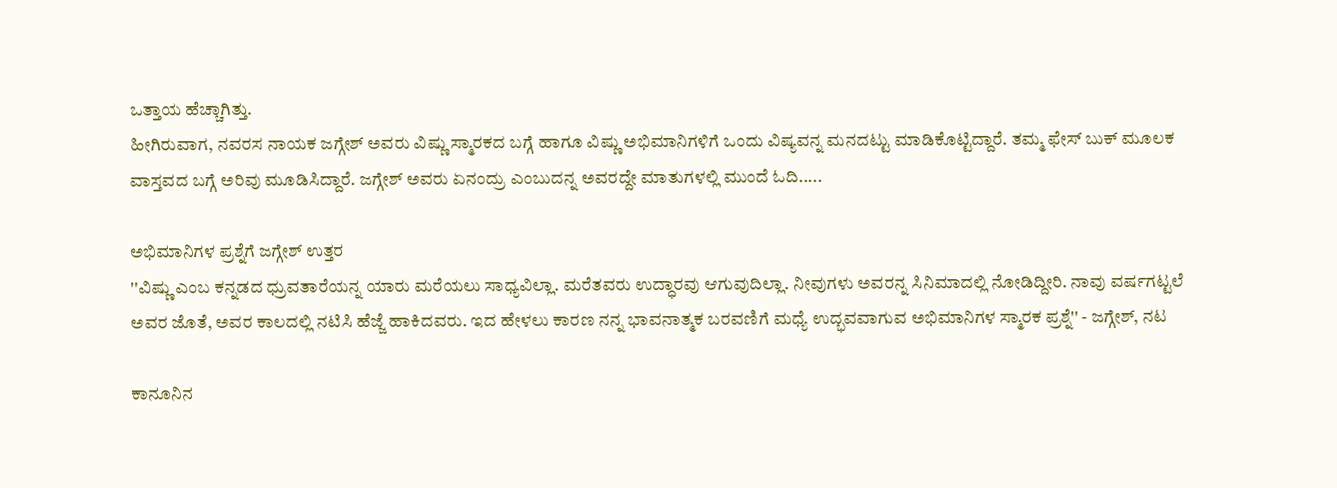ಒತ್ತಾಯ ಹೆಚ್ಚಾಗಿತ್ತು.
ಹೀಗಿರುವಾಗ, ನವರಸ ನಾಯಕ ಜಗ್ಗೇಶ್ ಅವರು ವಿಷ್ಣು ಸ್ಮಾರಕದ ಬಗ್ಗೆ ಹಾಗೂ ವಿಷ್ಣು ಅಭಿಮಾನಿಗಳಿಗೆ ಒಂದು ವಿಷ್ಯವನ್ನ ಮನದಟ್ಟು ಮಾಡಿಕೊಟ್ಟಿದ್ದಾರೆ. ತಮ್ಮ ಫೇಸ್ ಬುಕ್ ಮೂಲಕ ವಾಸ್ತವದ ಬಗ್ಗೆ ಅರಿವು ಮೂಡಿಸಿದ್ದಾರೆ. ಜಗ್ಗೇಶ್ ಅವರು ಏನಂದ್ರು ಎಂಬುದನ್ನ ಅವರದ್ದೇ ಮಾತುಗಳಲ್ಲಿ ಮುಂದೆ ಓದಿ.....

ಅಭಿಮಾನಿಗಳ ಪ್ರಶ್ನೆಗೆ ಜಗ್ಗೇಶ್ ಉತ್ತರ
''ವಿಷ್ಣು ಎಂಬ ಕನ್ನಡದ ಧ್ರುವತಾರೆಯನ್ನ ಯಾರು ಮರೆಯಲು ಸಾಧ್ಯವಿಲ್ಲಾ. ಮರೆತವರು ಉದ್ಧಾರವು ಆಗುವುದಿಲ್ಲಾ. ನೀವುಗಳು ಅವರನ್ನ ಸಿನಿಮಾದಲ್ಲಿ ನೋಡಿದ್ದೀರಿ. ನಾವು ವರ್ಷಗಟ್ಟಲೆ ಅವರ ಜೊತೆ, ಅವರ ಕಾಲದಲ್ಲಿ ನಟಿಸಿ ಹೆಜ್ಜೆ ಹಾಕಿದವರು. ಇದ ಹೇಳಲು ಕಾರಣ ನನ್ನ ಭಾವನಾತ್ಮಕ ಬರವಣಿಗೆ ಮಧ್ಯೆ ಉದ್ಭವವಾಗುವ ಅಭಿಮಾನಿಗಳ ಸ್ಮಾರಕ ಪ್ರಶ್ನೆ'' - ಜಗ್ಗೇಶ್, ನಟ

ಕಾನೂನಿನ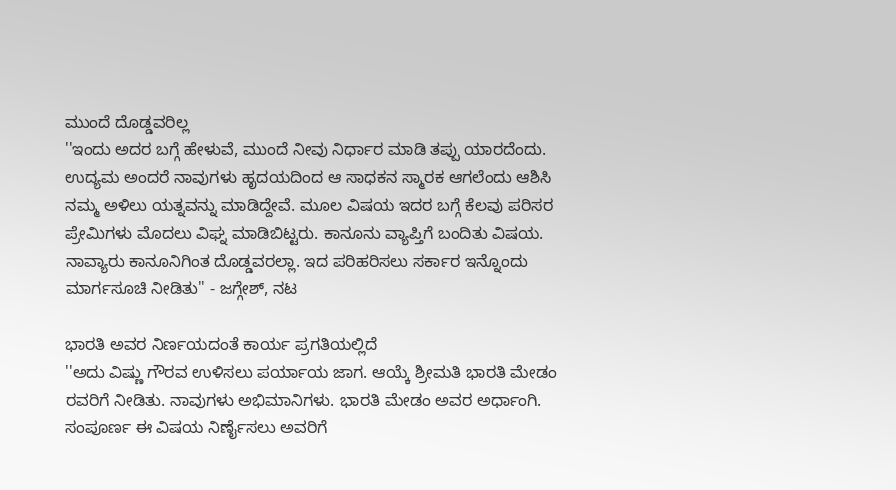ಮುಂದೆ ದೊಡ್ಡವರಿಲ್ಲ
''ಇಂದು ಅದರ ಬಗ್ಗೆ ಹೇಳುವೆ, ಮುಂದೆ ನೀವು ನಿರ್ಧಾರ ಮಾಡಿ ತಪ್ಪು ಯಾರದೆಂದು. ಉದ್ಯಮ ಅಂದರೆ ನಾವುಗಳು ಹೃದಯದಿಂದ ಆ ಸಾಧಕನ ಸ್ಮಾರಕ ಆಗಲೆಂದು ಆಶಿಸಿ ನಮ್ಮ ಅಳಿಲು ಯತ್ನವನ್ನು ಮಾಡಿದ್ದೇವೆ. ಮೂಲ ವಿಷಯ ಇದರ ಬಗ್ಗೆ ಕೆಲವು ಪರಿಸರ ಪ್ರೇಮಿಗಳು ಮೊದಲು ವಿಘ್ನ ಮಾಡಿಬಿಟ್ಟರು. ಕಾನೂನು ವ್ಯಾಪ್ತಿಗೆ ಬಂದಿತು ವಿಷಯ. ನಾವ್ಯಾರು ಕಾನೂನಿಗಿಂತ ದೊಡ್ಡವರಲ್ಲಾ. ಇದ ಪರಿಹರಿಸಲು ಸರ್ಕಾರ ಇನ್ನೊಂದು ಮಾರ್ಗಸೂಚಿ ನೀಡಿತು'' - ಜಗ್ಗೇಶ್, ನಟ

ಭಾರತಿ ಅವರ ನಿರ್ಣಯದಂತೆ ಕಾರ್ಯ ಪ್ರಗತಿಯಲ್ಲಿದೆ
''ಅದು ವಿಷ್ಣು ಗೌರವ ಉಳಿಸಲು ಪರ್ಯಾಯ ಜಾಗ. ಆಯ್ಕೆ ಶ್ರೀಮತಿ ಭಾರತಿ ಮೇಡಂ ರವರಿಗೆ ನೀಡಿತು. ನಾವುಗಳು ಅಭಿಮಾನಿಗಳು. ಭಾರತಿ ಮೇಡಂ ಅವರ ಅರ್ಧಾಂಗಿ. ಸಂಪೂರ್ಣ ಈ ವಿಷಯ ನಿರ್ಣೈಸಲು ಅವರಿಗೆ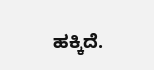ಹಕ್ಕಿದೆ.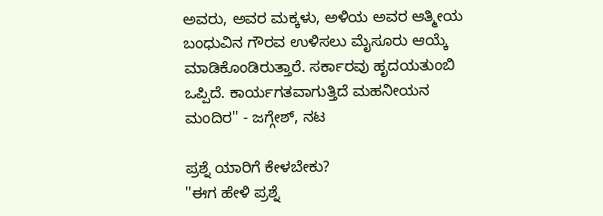ಅವರು, ಅವರ ಮಕ್ಕಳು, ಅಳಿಯ ಅವರ ಆತ್ಮೀಯ ಬಂಧುವಿನ ಗೌರವ ಉಳಿಸಲು ಮೈಸೂರು ಆಯ್ಕೆ ಮಾಡಿಕೊಂಡಿರುತ್ತಾರೆ. ಸರ್ಕಾರವು ಹೃದಯತುಂಬಿ ಒಪ್ಪಿದೆ. ಕಾರ್ಯಗತವಾಗುತ್ತಿದೆ ಮಹನೀಯನ ಮಂದಿರ'' - ಜಗ್ಗೇಶ್, ನಟ

ಪ್ರಶ್ನೆ ಯಾರಿಗೆ ಕೇಳಬೇಕು?
''ಈಗ ಹೇಳಿ ಪ್ರಶ್ನೆ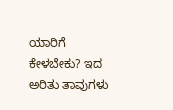ಯಾರಿಗೆ ಕೇಳಬೇಕು? ಇದ ಅರಿತು ತಾವುಗಳು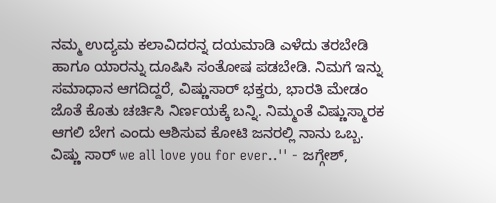ನಮ್ಮ ಉದ್ಯಮ ಕಲಾವಿದರನ್ನ ದಯಮಾಡಿ ಎಳೆದು ತರಬೇಡಿ ಹಾಗೂ ಯಾರನ್ನು ದೂಷಿಸಿ ಸಂತೋಷ ಪಡಬೇಡಿ. ನಿಮಗೆ ಇನ್ನು ಸಮಾಧಾನ ಆಗದಿದ್ದರೆ, ವಿಷ್ಣುಸಾರ್ ಭಕ್ತರು, ಭಾರತಿ ಮೇಡಂ ಜೊತೆ ಕೊತು ಚರ್ಚಿಸಿ ನಿರ್ಣಯಕ್ಕೆ ಬನ್ನಿ. ನಿಮ್ಮಂತೆ ವಿಷ್ಣುಸ್ಮಾರಕ ಆಗಲಿ ಬೇಗ ಎಂದು ಆಶಿಸುವ ಕೋಟಿ ಜನರಲ್ಲಿ ನಾನು ಒಬ್ಬ. ವಿಷ್ಣು ಸಾರ್ we all love you for ever..'' - ಜಗ್ಗೇಶ್,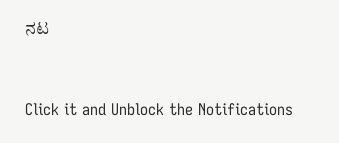ನಟ


Click it and Unblock the Notifications